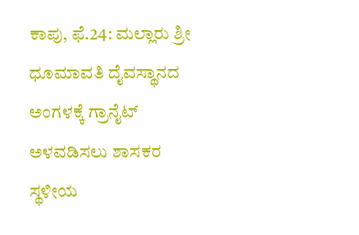ಕಾಪು, ಫೆ.24: ಮಲ್ಲಾರು ಶ್ರೀ ಧೂಮಾವತಿ ದೈವಸ್ಥಾನದ ಅಂಗಳಕ್ಕೆ ಗ್ರಾನೈಟ್ ಅಳವಡಿಸಲು ಶಾಸಕರ ಸ್ಥಳೀಯ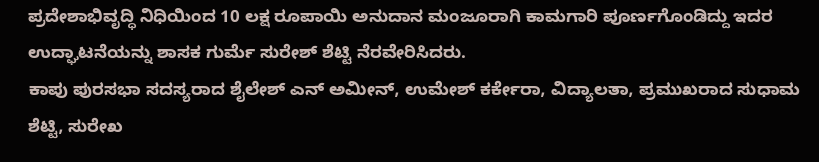ಪ್ರದೇಶಾಭಿವೃದ್ಧಿ ನಿಧಿಯಿಂದ 10 ಲಕ್ಷ ರೂಪಾಯಿ ಅನುದಾನ ಮಂಜೂರಾಗಿ ಕಾಮಗಾರಿ ಪೂರ್ಣಗೊಂಡಿದ್ದು ಇದರ ಉದ್ಘಾಟನೆಯನ್ನು ಶಾಸಕ ಗುರ್ಮೆ ಸುರೇಶ್ ಶೆಟ್ಟಿ ನೆರವೇರಿಸಿದರು.
ಕಾಪು ಪುರಸಭಾ ಸದಸ್ಯರಾದ ಶೈಲೇಶ್ ಎನ್ ಅಮೀನ್, ಉಮೇಶ್ ಕರ್ಕೇರಾ, ವಿದ್ಯಾಲತಾ, ಪ್ರಮುಖರಾದ ಸುಧಾಮ ಶೆಟ್ಟಿ, ಸುರೇಖ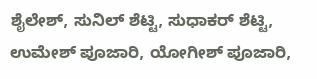ಶೈಲೇಶ್, ಸುನಿಲ್ ಶೆಟ್ಟಿ, ಸುಧಾಕರ್ ಶೆಟ್ಟಿ, ಉಮೇಶ್ ಪೂಜಾರಿ, ಯೋಗೀಶ್ ಪೂಜಾರಿ,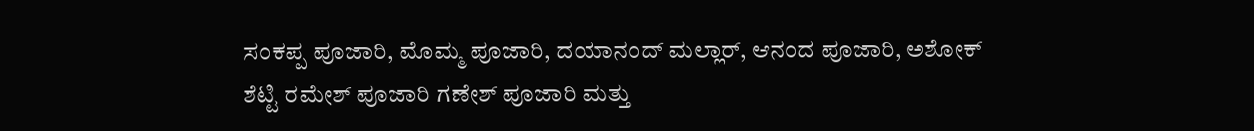ಸಂಕಪ್ಪ ಪೂಜಾರಿ, ಮೊಮ್ಮ ಪೂಜಾರಿ, ದಯಾನಂದ್ ಮಲ್ಲಾರ್, ಆನಂದ ಪೂಜಾರಿ, ಅಶೋಕ್ ಶೆಟ್ಟಿ ರಮೇಶ್ ಪೂಜಾರಿ ಗಣೇಶ್ ಪೂಜಾರಿ ಮತ್ತು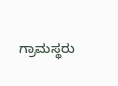ಗ್ರಾಮಸ್ಥರು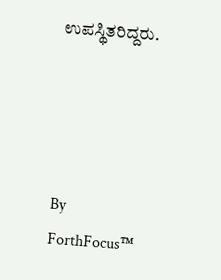ಉಪಸ್ಥಿತರಿದ್ದರು.




By
ForthFocus™